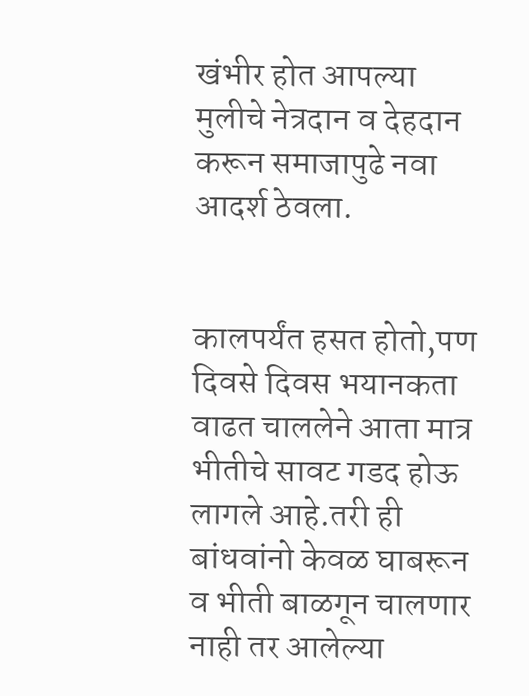खंभीर होत आपल्या मुलीचे नेत्रदान व देहदान करून समाजापुढे नवा आदर्श ठेवला.


कालपर्यंत हसत होतो,पण दिवसे दिवस भयानकता वाढत चाललेने आता मात्र भीतीचे सावट गडद होऊ लागले आहे.तरी ही बांधवांनो केवळ घाबरून व भीती बाळगून चालणार नाही तर आलेल्या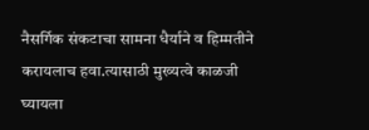नैसर्गिक संकटाचा सामना धैर्याने व हिम्मतीने करायलाच हवा.त्यासाठी मुख्यत्वे काळजी घ्यायला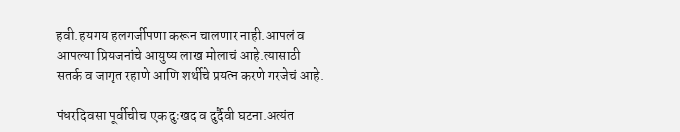हवी.हयगय हलगर्जीपणा करून चालणार नाही.आपलं व आपल्या प्रियजनांचे आयुष्य लाख मोलाचं आहे.त्यासाठी सतर्क व जागृत रहाणे आणि शर्थीचे प्रयत्न करणे गरजेचं आहे.

पंधरदिवसा पूर्वीचीच एक दुःखद व दुर्दैवी घटना.अत्यंत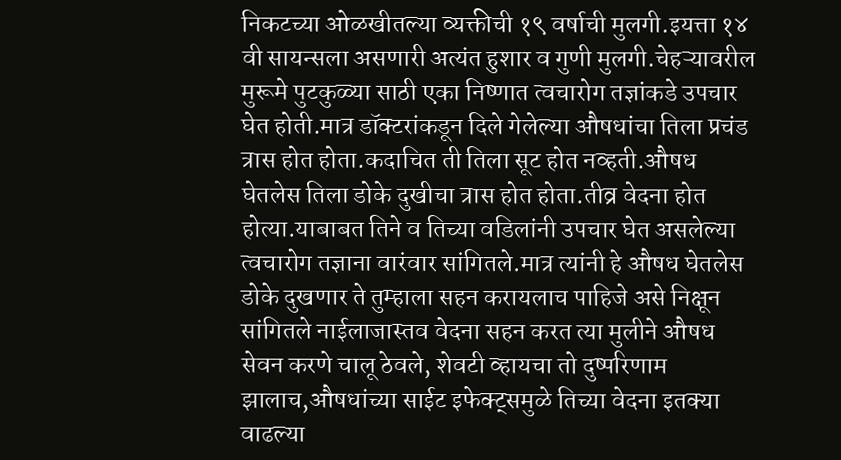निकटच्या ओळखीतल्या व्यक्तीची १९ वर्षाची मुलगी.इयत्ता १४ वी सायन्सला असणारी अत्यंत हुशार व गुणी मुलगी.चेहऱ्यावरील मुरूमे पुटकुळ्या साठी एका निष्णात त्वचारोग तज्ञांकडे उपचार घेत होती.मात्र डॉक्टरांकडून दिले गेलेल्या औषधांचा तिला प्रचंड त्रास होत होता.कदाचित ती तिला सूट होत नव्हती.औषध घेतलेस तिला डोके दुखीचा त्रास होत होता.तीव्र वेदना होत होत्या.याबाबत तिने व तिच्या वडिलांनी उपचार घेत असलेल्या त्वचारोग तज्ञाना वारंवार सांगितले.मात्र त्यांनी हे औषध घेतलेस डोके दुखणार ते तुम्हाला सहन करायलाच पाहिजे असे निक्षून सांगितले नाईलाजास्तव वेदना सहन करत त्या मुलीने औषध सेवन करणे चालू ठेवले, शेवटी व्हायचा तो दुष्परिणाम झालाच,औषधांच्या साईट इफेक्ट्समुळे तिच्या वेदना इतक्या वाढल्या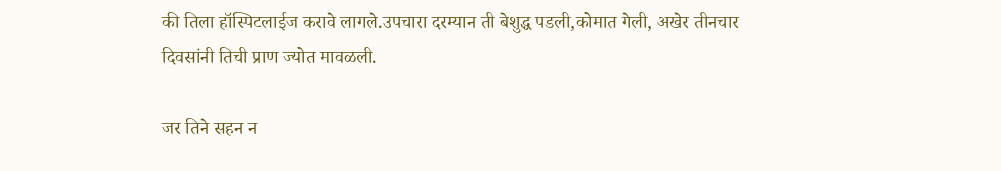की तिला हॉस्पिटलाईज करावे लागले.उपचारा दरम्यान ती बेशुद्ध पडली,कोमात गेली, अखेर तीनचार दिवसांनी तिची प्राण ज्योत मावळली.

जर तिने सहन न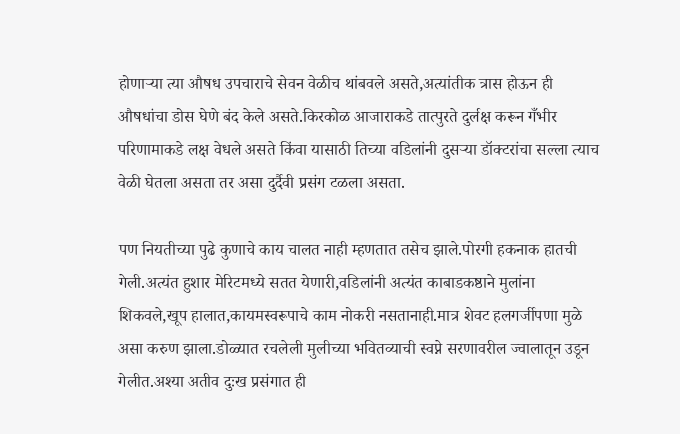होणाऱ्या त्या औषध उपचाराचे सेवन वेळीच थांबवले असते,अत्यांतीक त्रास होऊन ही औषधांचा डोस घेणे बंद केले असते.किरकोळ आजाराकडे तात्पुरते दुर्लक्ष करून गँभीर परिणामाकडे लक्ष वेधले असते किंवा यासाठी तिच्या वडिलांनी दुसऱ्या डॉक्टरांचा सल्ला त्याच वेळी घेतला असता तर असा दुर्दैवी प्रसंग टळला असता.

पण नियतीच्या पुढे कुणाचे काय चालत नाही म्हणतात तसेच झाले.पोरगी हकनाक हातची गेली.अत्यंत हुशार मेरिटमध्ये सतत येणारी,वडिलांनी अत्यंत काबाडकष्ठाने मुलांना शिकवले,खूप हालात,कायमस्वरूपाचे काम नोकरी नसतानाही.मात्र शेवट हलगर्जीपणा मुळे असा करुण झाला.डोळ्यात रचलेली मुलीच्या भवितव्याची स्वप्ने सरणावरील ज्वालातून उडून गेलीत.अश्या अतीव दुःख प्रसंगात ही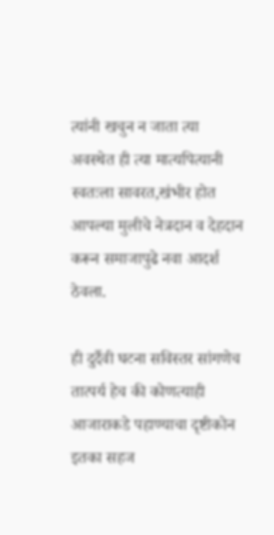त्यांनी खचुन न जाता त्या अवस्थेत ही त्या मात्यपित्यानी स्वतःला सावरत,खंभीर होत आपल्या मुलीचे नेत्रदान व देहदान करून समाजापुढे नवा आदर्श ठेवला.

ही दुर्दैवी घटना सविस्तर सांगणेच तात्पर्य हेच की कोणत्याही आजाराकडे पहाण्याचा दृष्टीकोन इतका सहज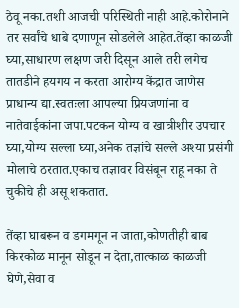ठेवू नका.तशी आजची परिस्थिती नाही आहे.कोरोनाने तर सर्वांचे धाबे दणाणून सोडलेले आहेत.तेंव्हा काळजी घ्या,साधारण लक्षण जरी दिसून आले तरी लगेच तातडीने हयगय न करता आरोग्य केंद्रात जाणेस प्राधान्य द्या.स्वतःला आपल्या प्रियजणांना व नातेवाईकांना जपा.पटकन योग्य व खात्रीशीर उपचार घ्या,योग्य सल्ला घ्या,अनेक तज्ञांचे सल्ले अश्या प्रसंगी मोलाचे ठरतात.एकाच तज्ञावर विसंबून राहू नका ते चुकीचे ही असू शकतात.

तेंव्हा घाबरून व डगमगून न जाता,कोणतीही बाब किरकोळ मानून सोडून न देता,तात्काळ काळजी घेणे,सेवा व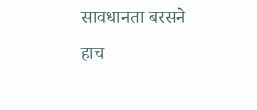सावधानता बरसने हाच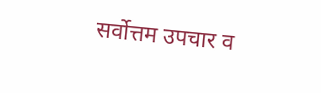सर्वोत्तम उपचार व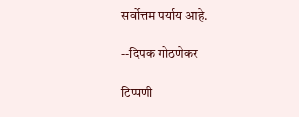सर्वोत्तम पर्याय आहे.

--दिपक गोठणेकर

टिप्पणी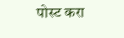पोस्ट करा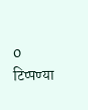0 टिप्पण्या